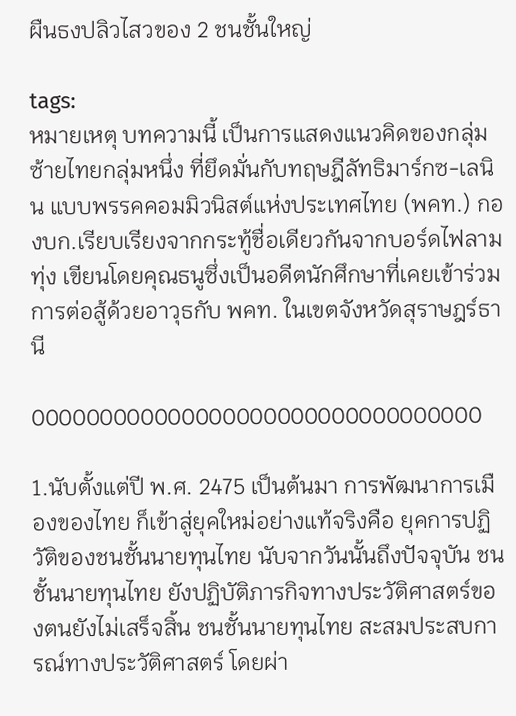ผืนธงปลิวไสวของ 2 ชนชั้นใหญ่

tags:
หมายเหตุ บทความนี้ เป็นการแสดงแนวคิดของกลุ่มซ้ายไทยกลุ่มหนึ่ง ที่ยึดมั่นกับทฤษฎีลัทธิมาร์กซ-เลนิน แบบพรรคคอมมิวนิสต์แห่งประเทศไทย (พคท.) กองบก.เรียบเรียงจากกระทู้ชื่อเดียวกันจากบอร์ดไฟลามทุ่ง เขียนโดยคุณธนูซึ่งเป็นอดีตนักศึกษาที่เคยเข้าร่วมการต่อสู้ด้วยอาวุธกับ พคท. ในเขตจังหวัดสุราษฎร์ธานี

000000000000000000000000000000000

1.นับตั้งแต่ปี พ.ศ. 2475 เป็นต้นมา การพัฒนาการเมืองของไทย ก็เข้าสู่ยุคใหม่อย่างแท้จริงคือ ยุคการปฏิวัติของชนชั้นนายทุนไทย นับจากวันนั้นถึงปัจจุบัน ชนชั้นนายทุนไทย ยังปฏิบัติภารกิจทางประวัติศาสตร์ของตนยังไม่เสร็จสิ้น ชนชั้นนายทุนไทย สะสมประสบการณ์ทางประวัติศาสตร์ โดยผ่า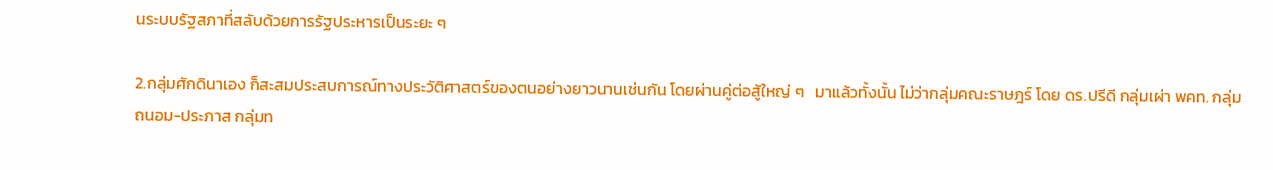นระบบรัฐสภาที่สลับด้วยการรัฐประหารเป็นระยะ ๆ

2.กลุ่มศักดินาเอง ก็สะสมประสบการณ์ทางประวัติศาสตร์ของตนอย่างยาวนานเช่นกัน โดยผ่านคู่ต่อสู้ใหญ่ ๆ   มาแล้วทั้งนั้น ไม่ว่ากลุ่มคณะราษฎร์ โดย ดร.ปรีดี กลุ่มเผ่า พคท. กลุ่มถนอม-ประภาส กลุ่มท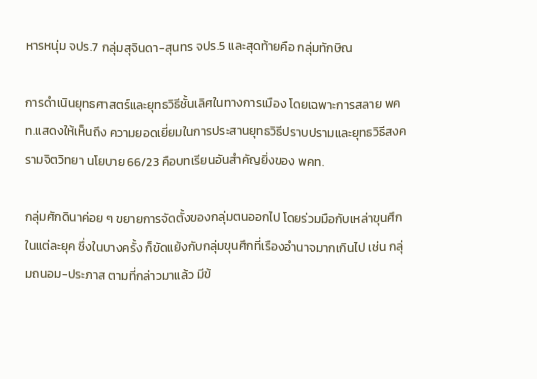หารหนุ่ม จปร.7 กลุ่มสุจินดา-สุนทร จปร.5 และสุดท้ายคือ กลุ่มทักษิณ

การดำเนินยุทธศาสตร์และยุทธวิธีชั้นเลิศในทางการเมือง โดยเฉพาะการสลาย พคท.แสดงให้เห็นถึง ความยอดเยี่ยมในการประสานยุทธวิธีปราบปรามและยุทธวิธีสงครามจิตวิทยา นโยบาย 66/23 คือบทเรียนอันสำคัญยิ่งของ พคท.

กลุ่มศักดินาค่อย ๆ ขยายการจัดตั้งของกลุ่มตนออกไป โดยร่วมมือกับเหล่าขุนศึกในแต่ละยุค ซึ่งในบางครั้ง ก็ขัดแย้งกับกลุ่มขุนศึกที่เรืองอำนาจมากเกินไป เช่น กลุ่มถนอม-ประภาส ตามที่กล่าวมาแล้ว มีข้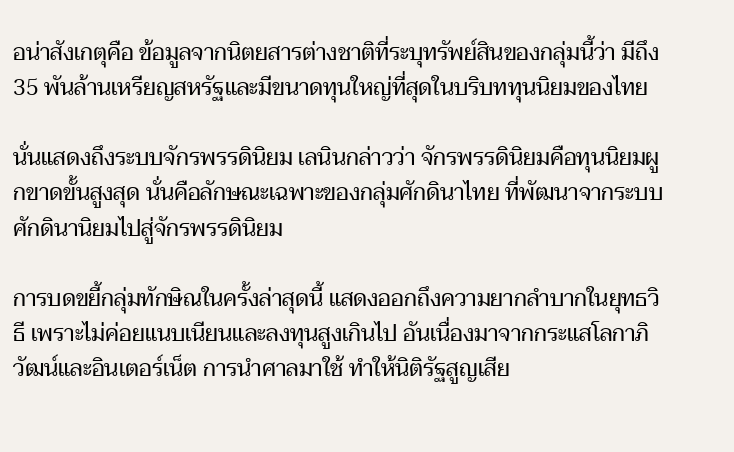อน่าสังเกตุคือ ข้อมูลจากนิตยสารต่างชาติที่ระบุทรัพย์สินของกลุ่มนี้ว่า มีถึง 35 พันล้านเหรียญสหรัฐและมีขนาดทุนใหญ่ที่สุดในบริบททุนนิยมของไทย

นั่นแสดงถึงระบบจักรพรรดินิยม เลนินกล่าวว่า จักรพรรดินิยมคือทุนนิยมผูกขาดขั้นสูงสุด นั่นคือลักษณะเฉพาะของกลุ่มศักดินาไทย ที่พัฒนาจากระบบศักดินานิยมไปสู่จักรพรรดินิยม

การบดขยี้กลุ่มทักษิณในครั้งล่าสุดนี้ แสดงออกถึงความยากลำบากในยุทธวิธี เพราะไม่ค่อยแนบเนียนและลงทุนสูงเกินไป อันเนื่องมาจากกระแสโลกาภิวัฒน์และอินเตอร์เน็ต การนำศาลมาใช้ ทำให้นิติรัฐสูญเสีย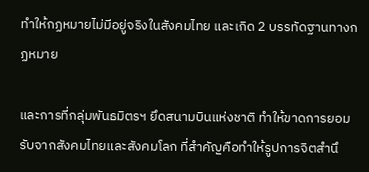ทำให้กฏหมายไม่มีอยู่จริงในสังคมไทย และเกิด 2 บรรทัดฐานทางกฏหมาย

และการที่กลุ่มพันธมิตรฯ ยึดสนามบินแห่งชาติ ทำให้ขาดการยอมรับจากสังคมไทยและสังคมโลก ที่สำคัญคือทำให้รูปการจิตสำนึ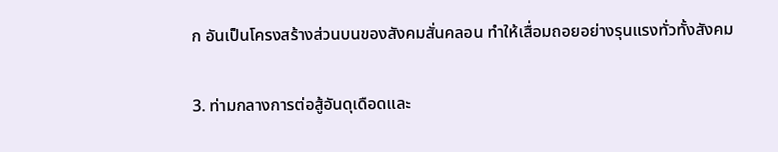ก อันเป็นโครงสร้างส่วนบนของสังคมสั่นคลอน ทำให้เสื่อมถอยอย่างรุนแรงทั่วทั้งสังคม

3. ท่ามกลางการต่อสู้อันดุเดือดและ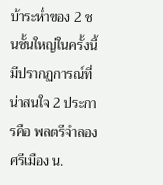บ้าระห่ำของ 2 ชนชั้นใหญ่ในครั้งนี้ มีปรากฏการณ์ที่น่าสนใจ 2 ประการคือ พลตรีจำลอง ศรีเมือง น.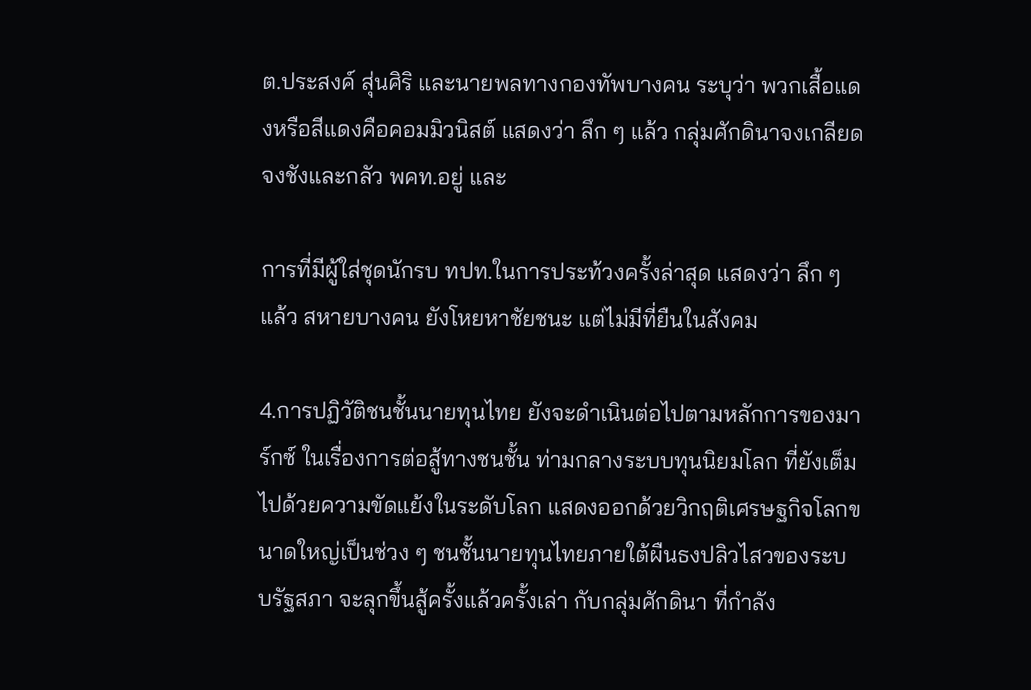ต.ประสงค์ สุ่นศิริ และนายพลทางกองทัพบางคน ระบุว่า พวกเสื้อแดงหรือสีแดงคือคอมมิวนิสต์ แสดงว่า ลึก ๆ แล้ว กลุ่มศักดินาจงเกลียดจงชังและกลัว พคท.อยู่ และ

การที่มีผู้ใส่ชุดนักรบ ทปท.ในการประท้วงครั้งล่าสุด แสดงว่า ลึก ๆ แล้ว สหายบางคน ยังโหยหาชัยชนะ แต่ไม่มีที่ยืนในสังคม

4.การปฏิวัติชนชั้นนายทุนไทย ยังจะดำเนินต่อไปตามหลักการของมาร์กซ์ ในเรื่องการต่อสู้ทางชนชั้น ท่ามกลางระบบทุนนิยมโลก ที่ยังเต็มไปด้วยความขัดแย้งในระดับโลก แสดงออกด้วยวิกฤติเศรษฐกิจโลกขนาดใหญ่เป็นช่วง ๆ ชนชั้นนายทุนไทยภายใต้ผืนธงปลิวไสวของระบบรัฐสภา จะลุกขึ้นสู้ครั้งแล้วครั้งเล่า กับกลุ่มศักดินา ที่กำลัง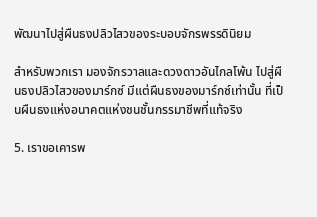พัฒนาไปสู่ผืนธงปลิวไสวของระบอบจักรพรรดินิยม

สำหรับพวกเรา มองจักรวาลและดวงดาวอันไกลโพ้น ไปสู่ผืนธงปลิวไสวของมาร์กซ์ มีแต่ผืนธงของมาร์กซ์เท่านั้น ที่เป็นผืนธงแห่งอนาคตแห่งชนชั้นกรรมาชีพที่แท้จริง

5. เราขอเคารพ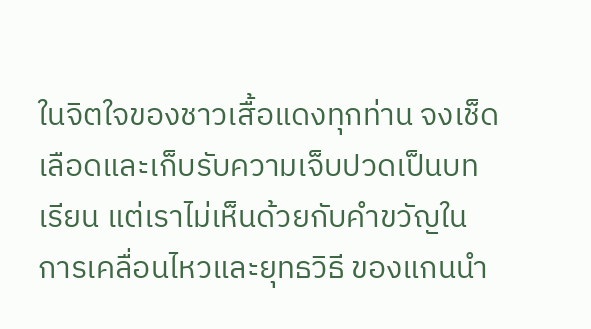ในจิตใจของชาวเสื้อแดงทุกท่าน จงเช็ดเลือดและเก็บรับความเจ็บปวดเป็นบทเรียน แต่เราไม่เห็นด้วยกับคำขวัญในการเคลื่อนไหวและยุทธวิธี ของแกนนำ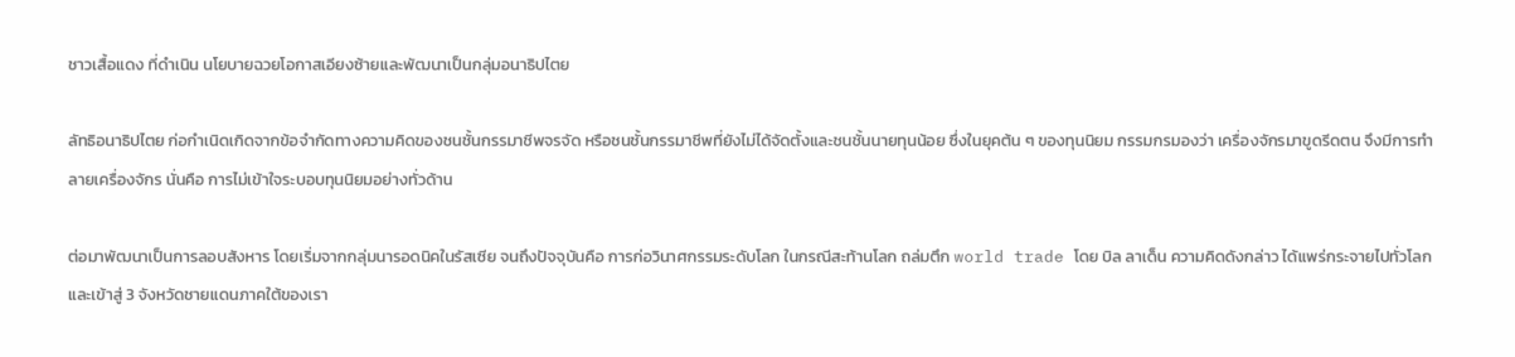ชาวเสื้อแดง ที่ดำเนิน นโยบายฉวยโอกาสเอียงซ้ายและพัฒนาเป็นกลุ่มอนาธิปไตย

ลัทธิอนาธิปไตย ก่อกำเนิดเกิดจากข้อจำกัดทางความคิดของชนชั้นกรรมาชีพจรจัด หรือชนชั้นกรรมาชีพที่ยังไม่ได้จัดตั้งและชนชั้นนายทุนน้อย ซึ่งในยุคต้น ๆ ของทุนนิยม กรรมกรมองว่า เครื่องจักรมาขูดรีดตน จึงมีการทำลายเครื่องจักร นั่นคือ การไม่เข้าใจระบอบทุนนิยมอย่างทั่วด้าน

ต่อมาพัฒนาเป็นการลอบสังหาร โดยเริ่มจากกลุ่มนารอดนิคในรัสเซีย จนถึงปัจจุบันคือ การก่อวินาศกรรมระดับโลก ในกรณีสะท้านโลก ถล่มตึก world trade โดย บิล ลาเด็น ความคิดดังกล่าว ได้แพร่กระจายไปทั่วโลกและเข้าสู่ 3 จังหวัดชายแดนภาคใต้ของเรา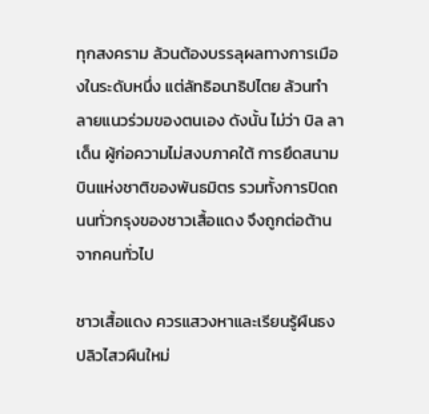ทุกสงคราม ล้วนต้องบรรลุผลทางการเมืองในระดับหนึ่ง แต่ลัทธิอนาธิปไตย ล้วนทำลายแนวร่วมของตนเอง ดังนั้น ไม่ว่า บิล ลาเด็น ผู้ก่อความไม่สงบภาคใต้ การยึดสนามบินแห่งชาติของพันธมิตร รวมทั้งการปิดถนนทั่วกรุงของชาวเสื้อแดง จึงถูกต่อต้านจากคนทั่วไป

ชาวเสื้อแดง ควรแสวงหาและเรียนรู้ผืนธงปลิวไสวผืนใหม่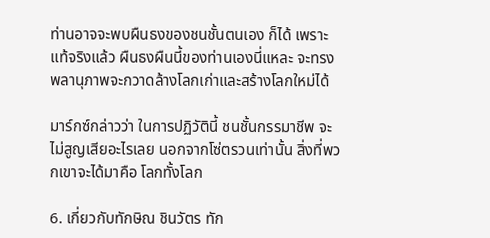ท่านอาจจะพบผืนธงของชนชั้นตนเอง ก็ได้ เพราะแท้จริงแล้ว ผืนธงผืนนี้ของท่านเองนี่แหละ จะทรงพลานุภาพจะกวาดล้างโลกเก่าและสร้างโลกใหม่ได้

มาร์กซ์กล่าวว่า ในการปฏิวัตินี้ ชนชั้นกรรมาชีพ จะไม่สูญเสียอะไรเลย นอกจากโซ่ตรวนเท่านั้น สิ่งที่พวกเขาจะได้มาคือ โลกทั้งโลก

6. เกี่ยวกับทักษิณ ชินวัตร ทัก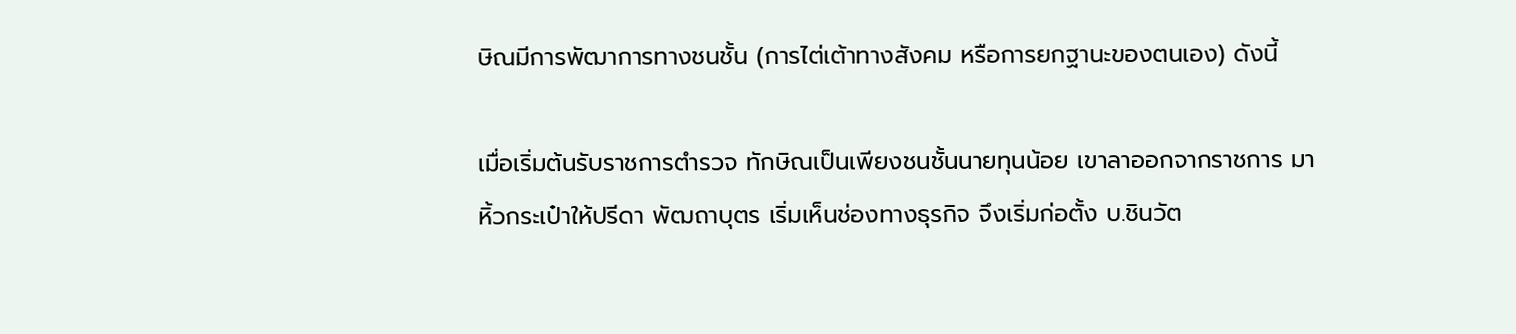ษิณมีการพัฒาการทางชนชั้น (การไต่เต้าทางสังคม หรือการยกฐานะของตนเอง) ดังนี้

เมื่อเริ่มต้นรับราชการตำรวจ ทักษิณเป็นเพียงชนชั้นนายทุนน้อย เขาลาออกจากราชการ มาหิ้วกระเป๋าให้ปรีดา พัฒถาบุตร เริ่มเห็นช่องทางธุรกิจ จึงเริ่มก่อตั้ง บ.ชินวัต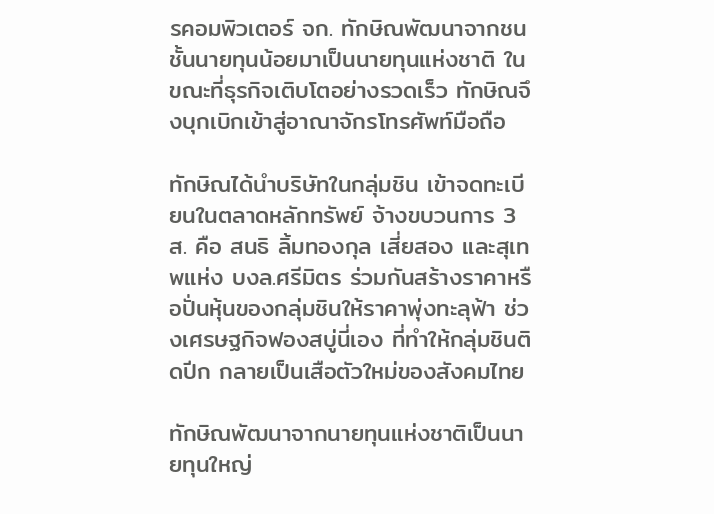รคอมพิวเตอร์ จก. ทักษิณพัฒนาจากชนชั้นนายทุนน้อยมาเป็นนายทุนแห่งชาติ ในขณะที่ธุรกิจเติบโตอย่างรวดเร็ว ทักษิณจึงบุกเบิกเข้าสู่อาณาจักรโทรศัพท์มือถือ

ทักษิณได้นำบริษัทในกลุ่มชิน เข้าจดทะเบียนในตลาดหลักทรัพย์ จ้างขบวนการ 3 ส. คือ สนธิ ลิ้มทองกุล เสี่ยสอง และสุเทพแห่ง บงล.ศรีมิตร ร่วมกันสร้างราคาหรือปั่นหุ้นของกลุ่มชินให้ราคาพุ่งทะลุฟ้า ช่วงเศรษฐกิจฟองสบู่นี่เอง ที่ทำให้กลุ่มชินติดปีก กลายเป็นเสือตัวใหม่ของสังคมไทย

ทักษิณพัฒนาจากนายทุนแห่งชาติเป็นนายทุนใหญ่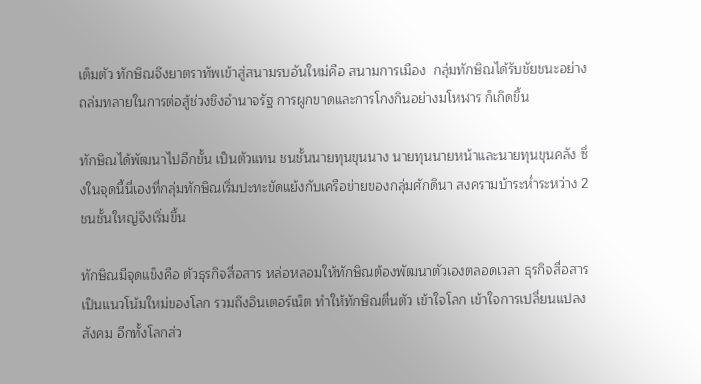เต็มตัว ทักษิณจึงยาตราทัพเข้าสู่สนามรบอันใหม่คือ สนามการเมือง  กลุ่มทักษิณได้รับชัยชนะอย่างถล่มทลายในการต่อสู้ช่วงชิงอำนาจรัฐ การผูกขาดและการโกงกินอย่างมโหฬาร ก็เกิดขึ้น

ทักษิณได้พัฒนาไปอีกขั้น เป็นตัวแทน ชนชั้นนายทุนขุนนาง นายทุนนายหน้าและนายทุนขุนคลัง ซึ่งในจุดนี้นี่เองที่กลุ่มทักษิณเริ่มปะทะขัดแย้งกับเครือข่ายของกลุ่มศักดินา สงครามบ้าระห่ำระหว่าง 2 ชนชั้นใหญ่จึงเริ่มขึ้น

ทักษิณมีจุดแข็งคือ ตัวธุรกิจสื่อสาร หล่อหลอมให้ทักษิณต้องพัฒนาตัวเองตลอดเวลา ธุรกิจสื่อสารเป็นแนวโน้มใหม่ของโลก รวมถึงอินเตอร์เน็ต ทำให้ทักษิณตื่นตัว เข้าใจโลก เข้าใจการเปลี่ยนแปลงสังคม อีกทั้งโลกส่ว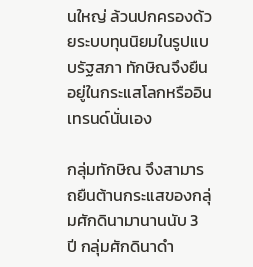นใหญ่ ล้วนปกครองด้วยระบบทุนนิยมในรูปแบบรัฐสภา ทักษิณจึงยืนอยู่ในกระแสโลกหรืออินเทรนด์นั่นเอง

กลุ่มทักษิณ จึงสามารถยืนต้านกระแสของกลุ่มศักดินามานานนับ 3 ปี กลุ่มศักดินาดำ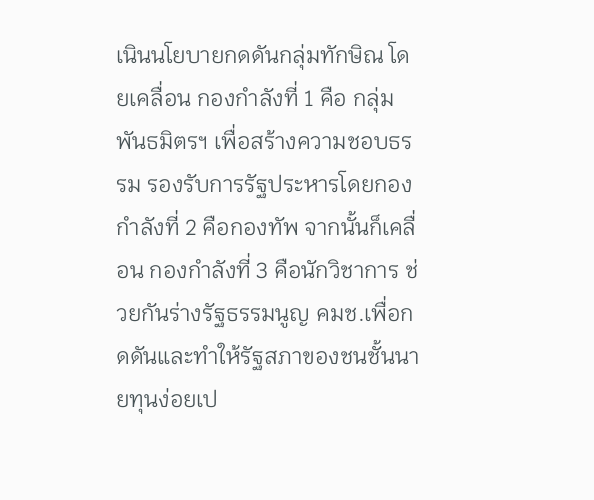เนินนโยบายกดดันกลุ่มทักษิณ โดยเคลื่อน กองกำลังที่ 1 คือ กลุ่มพันธมิตรฯ เพื่อสร้างความชอบธรรม รองรับการรัฐประหารโดยกองกำลังที่ 2 คือกองทัพ จากนั้นก็เคลื่อน กองกำลังที่ 3 คือนักวิชาการ ช่วยกันร่างรัฐธรรมนูญ คมช.เพื่อกดดันและทำให้รัฐสภาของชนชั้นนายทุนง่อยเป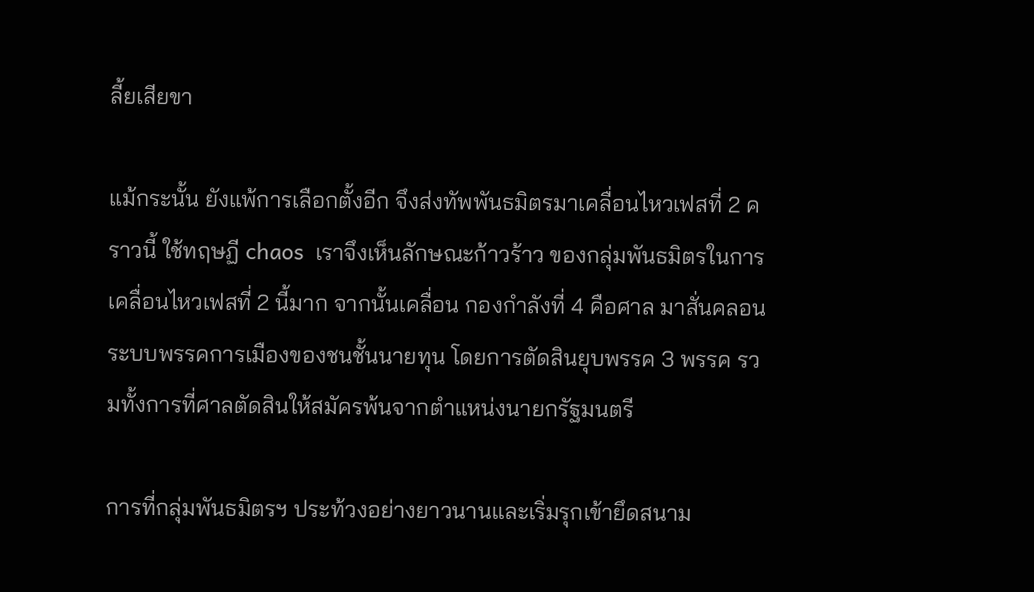ลี้ยเสียขา

แม้กระนั้น ยังแพ้การเลือกตั้งอีก จึงส่งทัพพันธมิตรมาเคลื่อนไหวเฟสที่ 2 คราวนี้ ใช้ทฤษฏี chaos  เราจึงเห็นลักษณะก้าวร้าว ของกลุ่มพันธมิตรในการเคลื่อนไหวเฟสที่ 2 นี้มาก จากนั้นเคลื่อน กองกำลังที่ 4 คือศาล มาสั่นคลอนระบบพรรคการเมืองของชนชั้นนายทุน โดยการตัดสินยุบพรรค 3 พรรค รวมทั้งการที่ศาลตัดสินให้สมัครพ้นจากตำแหน่งนายกรัฐมนตรี

การที่กลุ่มพันธมิตรฯ ประท้วงอย่างยาวนานและเริ่มรุกเข้ายึดสนาม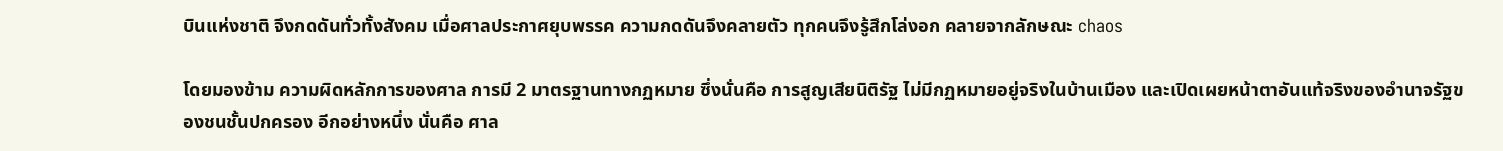บินแห่งชาติ จึงกดดันทั่วทั้งสังคม เมื่อศาลประกาศยุบพรรค ความกดดันจึงคลายตัว ทุกคนจึงรู้สึกโล่งอก คลายจากลักษณะ chaos

โดยมองข้าม ความผิดหลักการของศาล การมี 2 มาตรฐานทางกฏหมาย ซึ่งนั่นคือ การสูญเสียนิติรัฐ ไม่มีกฏหมายอยู่จริงในบ้านเมือง และเปิดเผยหน้าตาอันแท้จริงของอำนาจรัฐของชนชั้นปกครอง อีกอย่างหนึ่ง นั่นคือ ศาล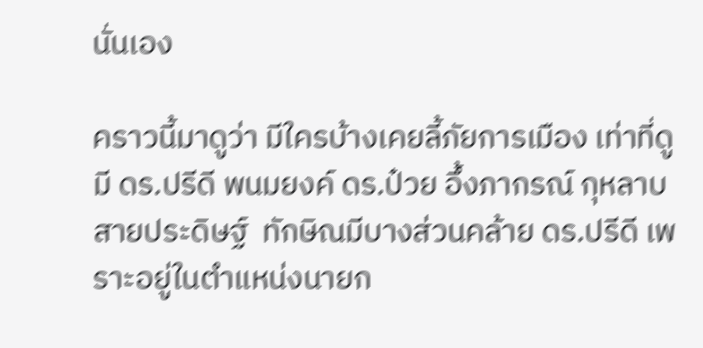นั่นเอง

คราวนี้มาดูว่า มีใครบ้างเคยลี้ภัยการเมือง เท่าที่ดูมี ดร.ปรีดี พนมยงค์ ดร.ป๋วย อึ้งภากรณ์ กุหลาบ สายประดิษฐ์  ทักษิณมีบางส่วนคล้าย ดร.ปรีดี เพราะอยู่ในตำแหน่งนายก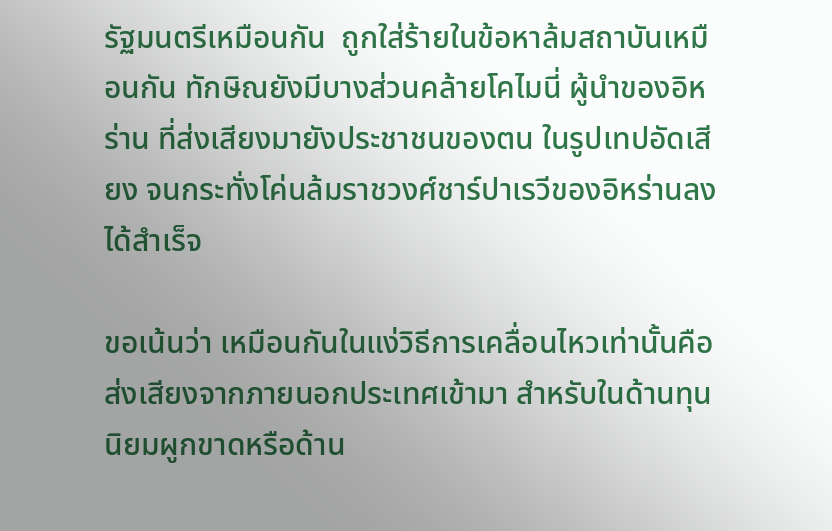รัฐมนตรีเหมือนกัน  ถูกใส่ร้ายในข้อหาล้มสถาบันเหมือนกัน ทักษิณยังมีบางส่วนคล้ายโคไมนี่ ผู้นำของอิหร่าน ที่ส่งเสียงมายังประชาชนของตน ในรูปเทปอัดเสียง จนกระทั่งโค่นล้มราชวงศ์ชาร์ปาเรวีของอิหร่านลงได้สำเร็จ

ขอเน้นว่า เหมือนกันในแง่วิธีการเคลื่อนไหวเท่านั้นคือ ส่งเสียงจากภายนอกประเทศเข้ามา สำหรับในด้านทุนนิยมผูกขาดหรือด้าน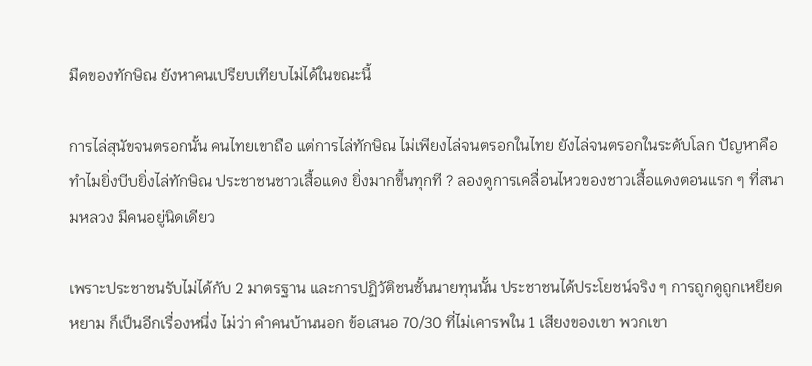มืดของทักษิณ ยังหาคนเปรียบเทียบไม่ได้ในขณะนี้

การไล่สุนัขจนตรอกนั้น คนไทยเขาถือ แต่การไล่ทักษิณ ไม่เพียงไล่จนตรอกในไทย ยังไล่จนตรอกในระดับโลก ปัญหาคือ ทำไมยิ่งบีบยิ่งไล่ทักษิณ ประชาชนชาวเสื้อแดง ยิ่งมากขึ้นทุกที ? ลองดูการเคลื่อนไหวของชาวเสื้อแดงตอนแรก ๆ ที่สนามหลวง มีคนอยู่นิดเดียว

เพราะประชาชนรับไม่ได้กับ 2 มาตรฐาน และการปฏิวัติชนชั้นนายทุนนั้น ประชาชนได้ประโยชน์จริง ๆ การถูกดูถูกเหยียดหยาม ก็เป็นอีกเรื่องหนึ่ง ไม่ว่า คำคนบ้านนอก ข้อเสนอ 70/30 ที่ไม่เคารพใน 1 เสียงของเขา พวกเขา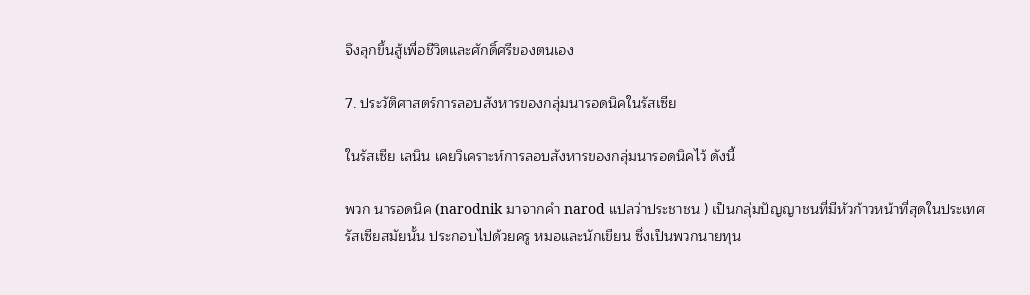จึงลุกขึ้นสู้เพื่อชีวิตและศักดิ์ศรีของตนเอง

7. ประวัติศาสตร์การลอบสังหารของกลุ่มนารอดนิคในรัสเซีย

ในรัสเซีย เลนิน เคยวิเคราะห์การลอบสังหารของกลุ่มนารอดนิคไว้ ดังนี้

พวก นารอดนิค (narodnik มาจากคำ narod แปลว่าประชาชน ) เป็นกลุ่มปัญญาชนที่มีหัวก้าวหน้าที่สุดในประเทศรัสเซียสมัยนั้น ประกอบไปด้วยครู หมอและนักเขียน ซึ่งเป็นพวกนายทุน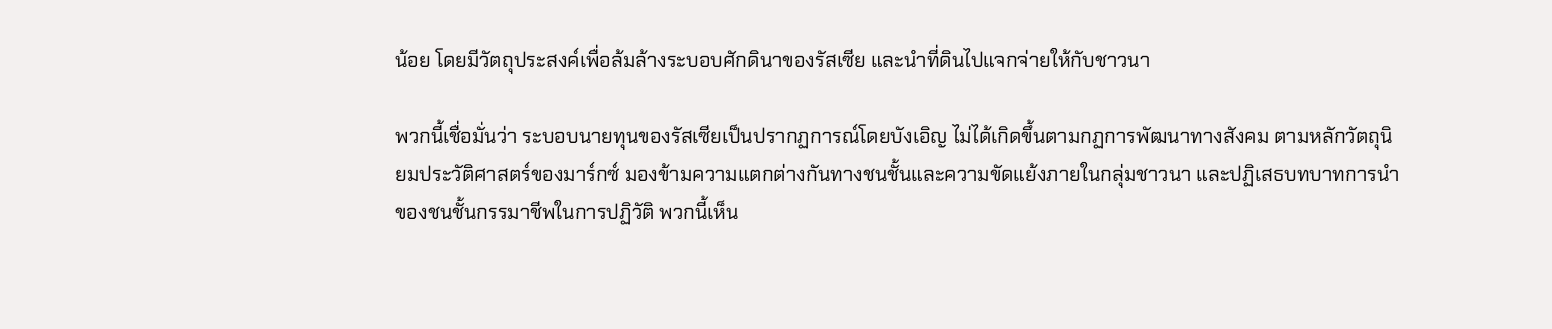น้อย โดยมีวัตถุประสงค์เพื่อล้มล้างระบอบศักดินาของรัสเซีย และนำที่ดินไปแจกจ่ายให้กับชาวนา

พวกนี้เชื่อมั่นว่า ระบอบนายทุนของรัสเซียเป็นปรากฏการณ์โดยบังเอิญ ไม่ได้เกิดขึ้นตามกฏการพัฒนาทางสังคม ตามหลักวัตถุนิยมประวัติศาสตร์ของมาร์กซ์ มองข้ามความแตกต่างกันทางชนชั้นและความขัดแย้งภายในกลุ่มชาวนา และปฏิเสธบทบาทการนำของชนชั้นกรรมาชีพในการปฏิวัติ พวกนี้เห็น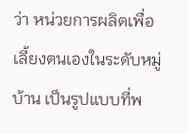ว่า หน่วยการผลิตเพื่อเลี้ยงตนเองในระดับหมู่บ้าน เป็นรูปแบบที่พ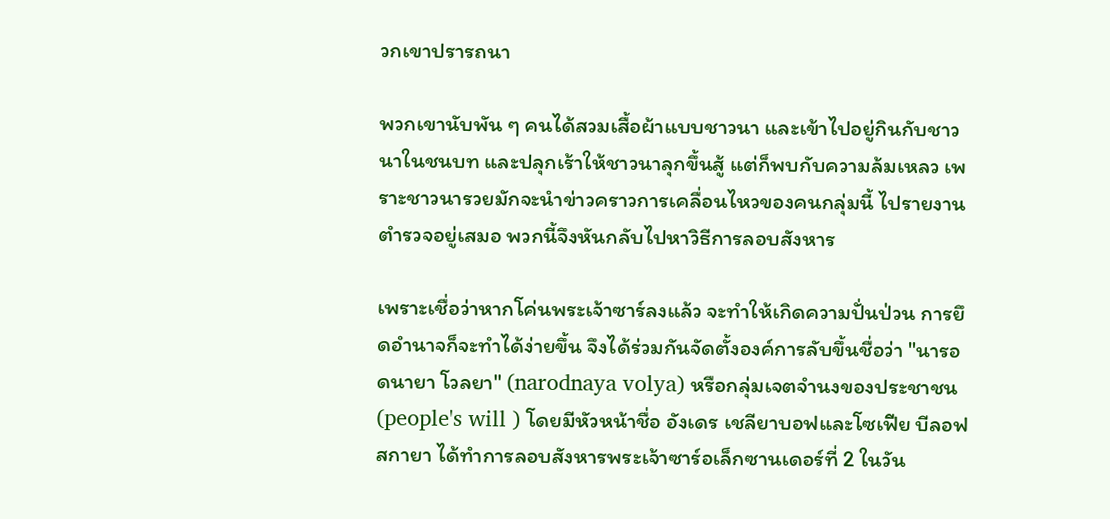วกเขาปรารถนา

พวกเขานับพัน ๆ คนได้สวมเสื้อผ้าแบบชาวนา และเข้าไปอยู่กินกับชาวนาในชนบท และปลุกเร้าให้ชาวนาลุกขึ้นสู้ แต่ก็พบกับความล้มเหลว เพราะชาวนารวยมักจะนำข่าวคราวการเคลื่อนไหวของคนกลุ่มนี้ ไปรายงานตำรวจอยู่เสมอ พวกนี้จึงหันกลับไปหาวิธีการลอบสังหาร

เพราะเชื่อว่าหากโค่นพระเจ้าซาร์ลงแล้ว จะทำให้เกิดความปั่นป่วน การยึดอำนาจก็จะทำได้ง่ายขึ้น จึงได้ร่วมกันจัดตั้งองค์การลับขึ้นชื่อว่า "นารอดนายา โวลยา" (narodnaya volya) หรือกลุ่มเจตจำนงของประชาชน (people's will ) โดยมีหัวหน้าชื่อ อังเดร เชลียาบอฟและโซเฟีย บีลอฟสกายา ได้ทำการลอบสังหารพระเจ้าซาร์อเล็กซานเดอร์ที่ 2 ในวัน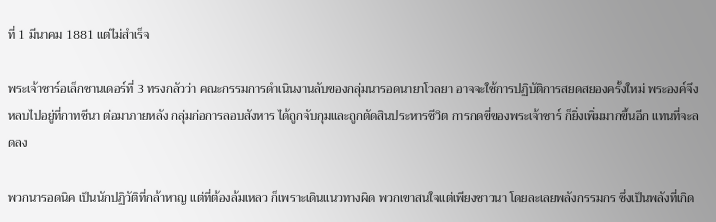ที่ 1 มีนาคม 1881 แต่ไม่สำเร็จ

พระเจ้าซาร์อเล็กซานเดอร์ที่ 3 ทรงกลัวว่า คณะกรรมการดำเนินงานลับของกลุ่มนารอดนายาโวลยา อาจจะใช้การปฏิบัติการสยดสยองครั้งใหม่ พระองค์จึงหลบไปอยู่ที่กาทชีนา ต่อมาภายหลัง กลุ่มก่อการลอบสังหาร ได้ถูกจับกุมและถูกตัดสินประหารชีวิต การกดขี่ของพระเจ้าซาร์ ก็ยิ่งเพิ่มมากขึ้นอีก แทนที่จะลดลง

พวกนารอดนิค เป็นนักปฏิวัติที่กล้าหาญ แต่ที่ต้องล้มเหลว ก็เพราะเดินแนวทางผิด พวกเขาสนใจแต่เพียงชาวนา โดยละเลยพลังกรรมกร ซึ่งเป็นพลังที่เกิด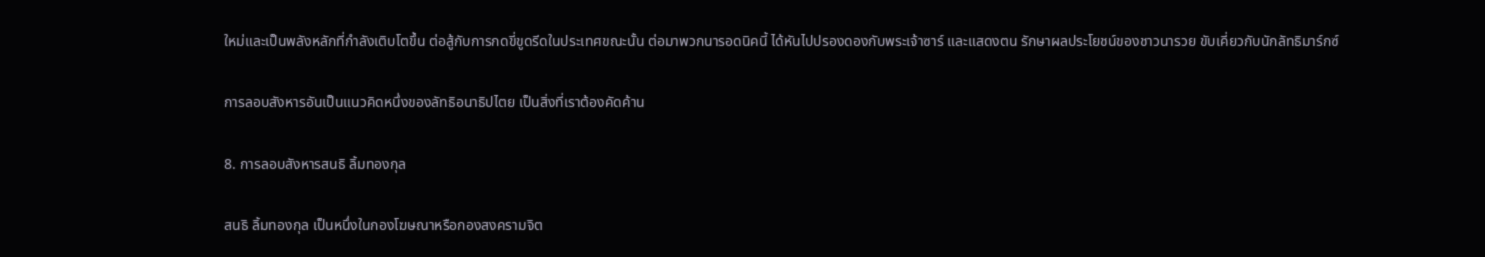ใหม่และเป็นพลังหลักที่กำลังเติบโตขึ้น ต่อสู้กับการกดขี่ขูดรีดในประเทศขณะนั้น ต่อมาพวกนารอดนิคนี้ ได้หันไปปรองดองกับพระเจ้าซาร์ และแสดงตน รักษาผลประโยชน์ของชาวนารวย ขับเคี่ยวกับนักลัทธิมาร์กซ์

การลอบสังหารอันเป็นแนวคิดหนึ่งของลัทธิอนาธิปไตย เป็นสิ่งที่เราต้องคัดค้าน

8. การลอบสังหารสนธิ ลิ้มทองกุล

สนธิ ลิ้มทองกุล เป็นหนึ่งในกองโฆษณาหรือกองสงครามจิต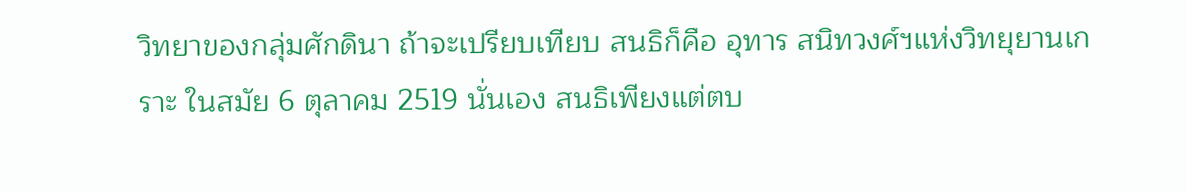วิทยาของกลุ่มศักดินา ถ้าจะเปรียบเทียบ สนธิก็คือ อุทาร สนิทวงศ์ฯแห่งวิทยุยานเกราะ ในสมัย 6 ตุลาคม 2519 นั่นเอง สนธิเพียงแต่ตบ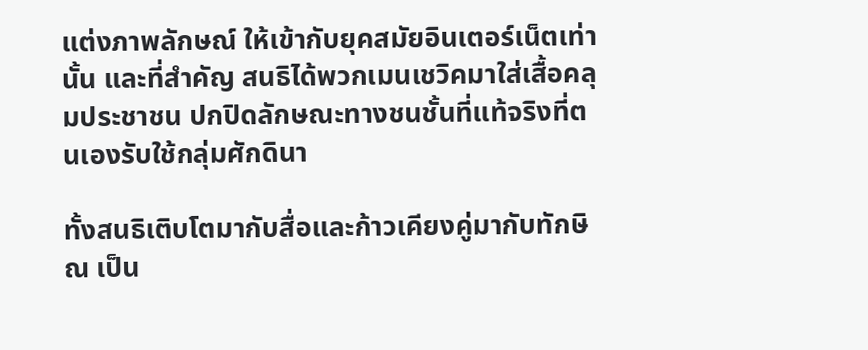แต่งภาพลักษณ์ ให้เข้ากับยุคสมัยอินเตอร์เน็ตเท่านั้น และที่สำคัญ สนธิได้พวกเมนเชวิคมาใส่เสื้อคลุมประชาชน ปกปิดลักษณะทางชนชั้นที่แท้จริงที่ตนเองรับใช้กลุ่มศักดินา

ทั้งสนธิเติบโตมากับสื่อและก้าวเคียงคู่มากับทักษิณ เป็น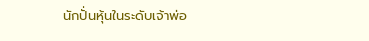นักปั่นหุ้นในระดับเจ้าพ่อ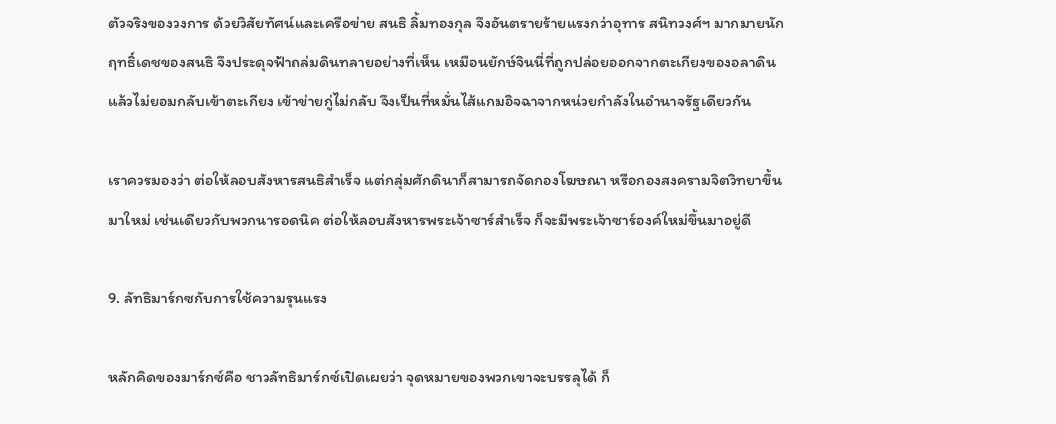ตัวจริงของวงการ ด้วยวิสัยทัศน์และเครือข่าย สนธิ ลิ้มทองกุล จึงอันตรายร้ายแรงกว่าอุทาร สนิทวงศ์ฯ มากมายนัก ฤทธิ์เดชของสนธิ จึงประดุจฟ้าถล่มดินทลายอย่างที่เห็น เหมือนยักษ์จินนี่ที่ถูกปล่อยออกจากตะเกียงของอลาดิน แล้วไม่ยอมกลับเข้าตะเกียง เข้าข่ายกู่ไม่กลับ จึงเป็นที่หมั่นไส้แกมอิจฉาจากหน่วยกำลังในอำนาจรัฐเดียวกัน

เราควรมองว่า ต่อให้ลอบสังหารสนธิสำเร็จ แต่กลุ่มศักดินาก็สามารถจัดกองโฆษณา หรือกองสงครามจิตวิทยาขึ้นมาใหม่ เช่นเดียวกับพวกนารอดนิค ต่อให้ลอบสังหารพระเจ้าซาร์สำเร็จ ก็จะมีพระเจ้าซาร์องค์ใหม่ขึ้นมาอยู่ดี

9. ลัทธิมาร์กซกับการใช้ความรุนแรง

หลักคิดของมาร์กซ์คือ ชาวลัทธิมาร์กซ์เปิดเผยว่า จุดหมายของพวกเขาจะบรรลุได้ ก็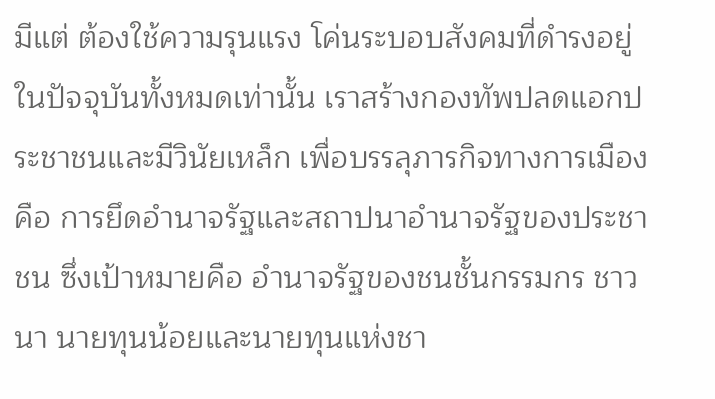มีแต่ ต้องใช้ความรุนแรง โค่นระบอบสังคมที่ดำรงอยู่ในปัจจุบันทั้งหมดเท่านั้น เราสร้างกองทัพปลดแอกประชาชนและมีวินัยเหล็ก เพื่อบรรลุภารกิจทางการเมืองคือ การยึดอำนาจรัฐและสถาปนาอำนาจรัฐของประชาชน ซึ่งเป้าหมายคือ อำนาจรัฐของชนชั้นกรรมกร ชาวนา นายทุนน้อยและนายทุนแห่งชา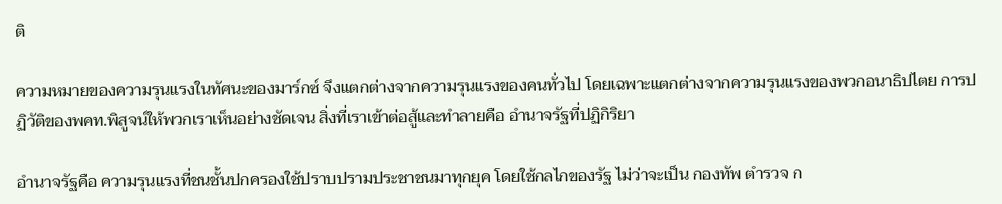ติ

ความหมายของความรุนแรงในทัศนะของมาร์กซ์ จึงแตกต่างจากความรุนแรงของคนทั่วไป โดยเฉพาะแตกต่างจากความรุนแรงของพวกอนาธิปไตย การปฏิวัติของพคท.พิสูจน์ให้พวกเราเห็นอย่างชัดเจน สิ่งที่เราเข้าต่อสู้และทำลายคือ อำนาจรัฐที่ปฏิกิริยา

อำนาจรัฐคือ ความรุนแรงที่ชนชั้นปกครองใช้ปราบปรามประชาชนมาทุกยุค โดยใช้กลไกของรัฐ ไม่ว่าจะเป็น กองทัพ ตำรวจ ก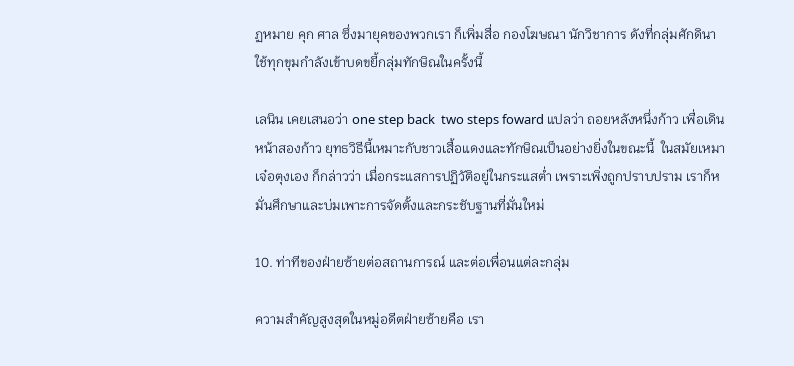ฏหมาย คุก ศาล ซึ่งมายุคของพวกเรา ก็เพิ่มสื่อ กองโฆษณา นักวิชาการ ดังที่กลุ่มศักดินา ใช้ทุกขุมกำลังเข้าบดขยี้กลุ่มทักษิณในครั้งนี้

เลนิน เคยเสนอว่า one step back  two steps foward แปลว่า ถอยหลังหนึ่งก้าว เพื่อเดินหน้าสองก้าว ยุทธวิธีนี้เหมาะกับชาวเสื้อแดงและทักษิณเป็นอย่างยิ่งในขณะนี้  ในสมัยเหมาเจ๋อตุงเอง ก็กล่าวว่า เมื่อกระแสการปฏิวัติอยู่ในกระแสต่ำ เพราะเพิ่งถูกปราบปราม เราก็หมั่นศึกษาและบ่มเพาะการจัดตั้งและกระชับฐานที่มั่นใหม่

10. ท่าทีของฝ่ายซ้ายต่อสถานการณ์ และต่อเพื่อนแต่ละกลุ่ม

ความสำคัญสูงสุดในหมู่อดีตฝ่ายซ้ายคือ เรา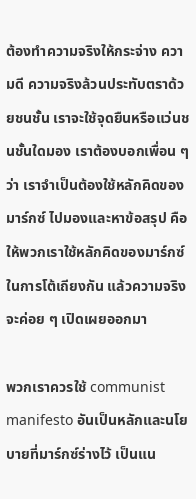ต้องทำความจริงให้กระจ่าง ความดี ความจริงล้วนประทับตราด้วยชนชั้น เราจะใช้จุดยืนหรือแว่นชนชั้นใดมอง เราต้องบอกเพื่อน ๆ ว่า เราจำเป็นต้องใช้หลักคิดของมาร์กซ์ ไปมองและหาข้อสรุป คือให้พวกเราใช้หลักคิดของมาร์กซ์ในการโต้เถียงกัน แล้วความจริง จะค่อย ๆ เปิดเผยออกมา

พวกเราควรใช้ communist manifesto อันเป็นหลักและนโยบายที่มาร์กซ์ร่างไว้ เป็นแน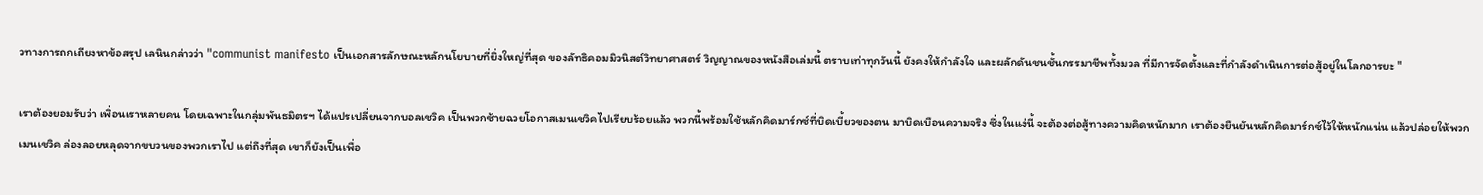วทางการถกเถียงหาข้อสรุป เลนินกล่าวว่า "communist manifesto เป็นเอกสารลักษณะหลักนโยบายที่ยิ่งใหญ่ที่สุด ของลัทธิคอมมิวนิสต์วิทยาศาสตร์ วิญญาณของหนังสือเล่มนี้ ตราบเท่าทุกวันนี้ ยังคงให้กำลังใจ และผลักดันชนชั้นกรรมาชีพทั้งมวล ที่มีการจัดตั้งและที่กำลังดำเนินการต่อสู้อยู่ในโลกอารยะ "

เราต้องยอมรับว่า เพิ่อนเราหลายคน โดยเฉพาะในกลุ่มพันธมิตรฯ ได้แปรเปลี่ยนจากบอลเชวิค เป็นพวกซ้ายฉวยโอกาสเมนเชวิคไปเรียบร้อยแล้ว พวกนี้พร้อมใช้หลักคิดมาร์กซ์ที่บิดเบี้ยวของตน มาบิดเบือนความจริง ซึ่งในแง่นี้ จะต้องต่อสู้ทางความคิดหนักมาก เราต้องยืนยันหลักคิดมาร์กซ์ไว้ให้หนักแน่น แล้วปล่อยให้พวกเมนเชวิค ล่องลอยหลุดจากขบวนของพวกเราไป แต่ถึงที่สุด เขาก็ยังเป็นเพื่อ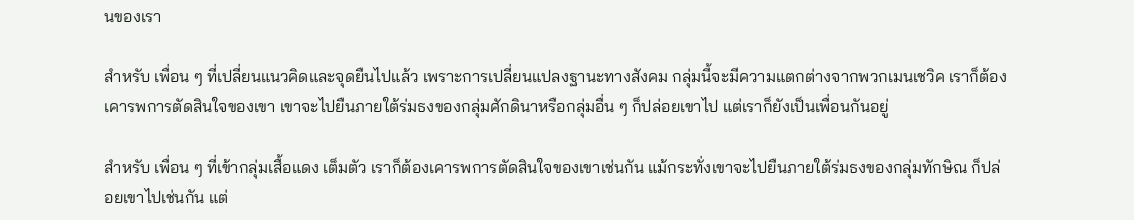นของเรา

สำหรับ เพื่อน ๆ ที่เปลี่ยนแนวคิดและจุดยืนไปแล้ว เพราะการเปลี่ยนแปลงฐานะทางสังคม กลุ่มนี้จะมีความแตกต่างจากพวกเมนเชวิค เราก็ต้องเคารพการตัดสินใจของเขา เขาจะไปยืนภายใต้ร่มธงของกลุ่มศักดินาหรือกลุ่มอื่น ๆ ก็ปล่อยเขาไป แต่เราก็ยังเป็นเพื่อนกันอยู่

สำหรับ เพื่อน ๆ ที่เข้ากลุ่มเสื้อแดง เต็มตัว เราก็ต้องเคารพการตัดสินใจของเขาเช่นกัน แม้กระทั่งเขาจะไปยืนภายใต้ร่มธงของกลุ่มทักษิณ ก็ปล่อยเขาไปเช่นกัน แต่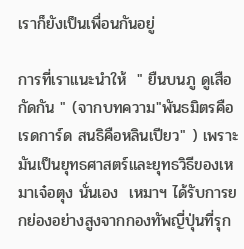เราก็ยังเป็นเพื่อนกันอยู่

การที่เราแนะนำให้  " ยืนบนภู ดูเสือกัดกัน " (จากบทความ"พันธมิตรคือเรดการ์ด สนธิคือหลินเปียว" ) เพราะมันเป็นยุทธศาสตร์และยุทธวิธีของเหมาเจ๋อตุง นั่นเอง  เหมาฯ ได้รับการยกย่องอย่างสูงจากกองทัพญี่ปุ่นที่รุก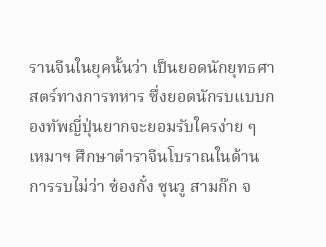รานจีนในยุคนั้นว่า เป็นยอดนักยุทธศาสตร์ทางการทหาร ซึ่งยอดนักรบแบบกองทัพญี่ปุ่นยากจะยอมรับใครง่าย ๆ  เหมาฯ ศึกษาตำราจีนโบราณในด้านการรบไม่ว่า ซ๋องกั๋ง ซุนวู สามก๊ก จ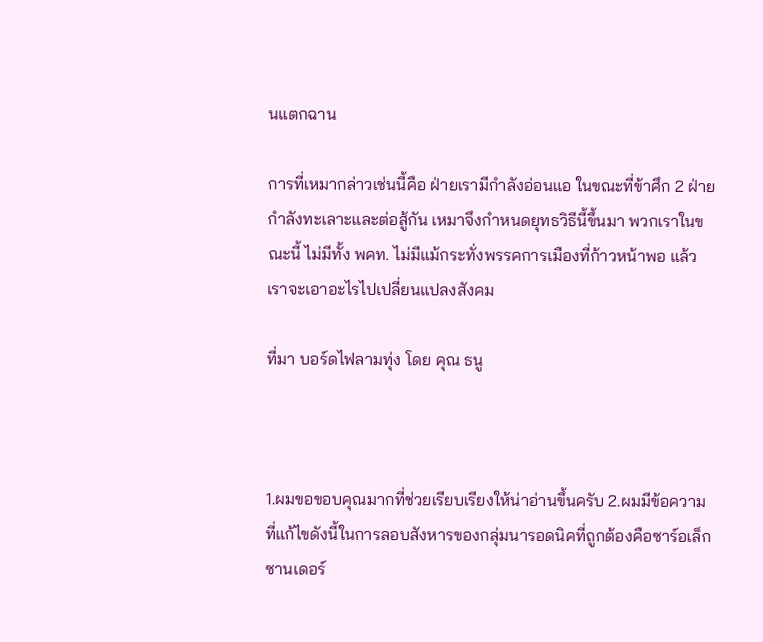นแตกฉาน

การที่เหมากล่าวเช่นนี้คือ ฝ่ายเรามีกำลังอ่อนแอ ในขณะที่ข้าศึก 2 ฝ่ายกำลังทะเลาะและต่อสู้กัน เหมาจึงกำหนดยุทธวิธีนี้ขึ้นมา พวกเราในขณะนี้ ไม่มีทั้ง พคท. ไม่มีแม้กระทั่งพรรคการเมืองที่ก้าวหน้าพอ แล้วเราจะเอาอะไรไปเปลี่ยนแปลงสังคม

ที่มา บอร์ดไฟลามทุ่ง โดย คุณ ธนู



1.ผมขอขอบคุณมากที่ช่วยเรียบเรียงให้น่าอ่านขึ้นครับ 2.ผมมีข้อความที่แก้ไขดังนี้ในการลอบสังหารของกลุ่มนารอดนิคที่ถูกต้องคือซาร์อเล็กซานเดอร์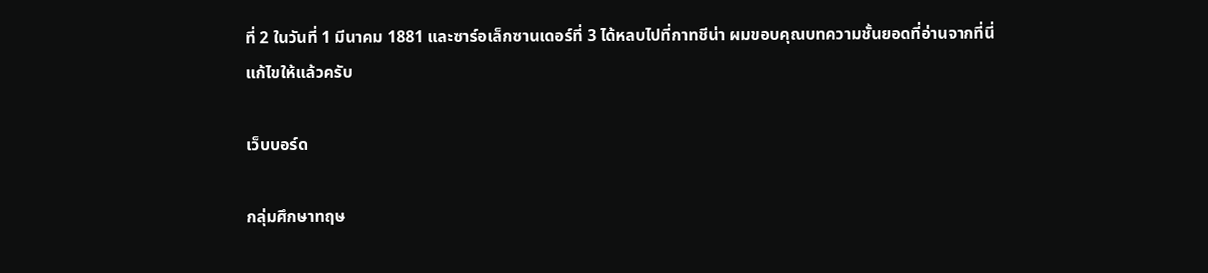ที่ 2 ในวันที่ 1 มีนาคม 1881 และซาร์อเล็กซานเดอร์ที่ 3 ได้หลบไปที่กาทชีน่า ผมขอบคุณบทความชั้นยอดที่อ่านจากที่นี่
แก้ไขให้แล้วครับ

เว็บบอร์ด

กลุ่มศึกษาทฤษ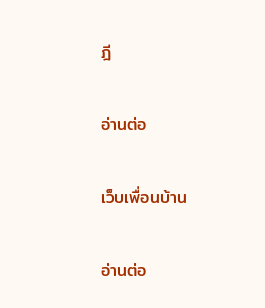ฎี

อ่านต่อ

เว็บเพื่อนบ้าน

อ่านต่อ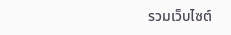รวมเว็บไซต์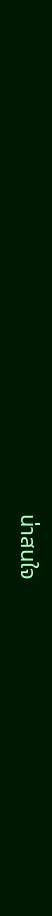น่าสนใจ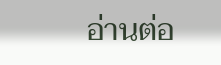อ่านต่อ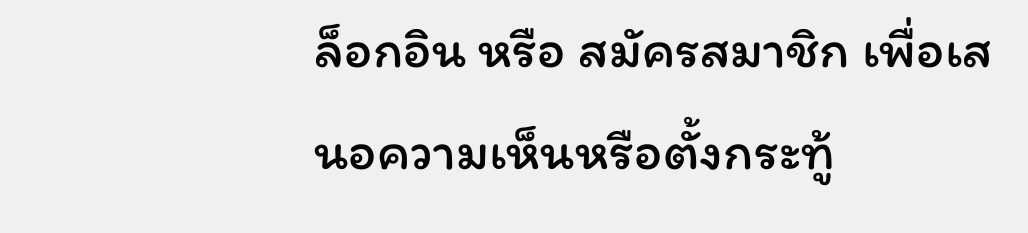ล็อกอิน หรือ สมัครสมาชิก เพื่อเสนอความเห็นหรือตั้งกระทู้